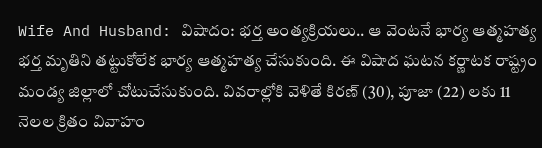Wife And Husband: విషాదం: భర్త అంత్యక్రియలు.. ఆ వెంటనే భార్య ఆత్మహత్య
భర్త మృతిని తట్టుకోలేక భార్య ఆత్మహత్య చేసుకుంది. ఈ విషాద ఘటన కర్ణాటక రాష్ట్రం మండ్య జిల్లాలో చోటుచేసుకుంది. వివరాల్లోకి వెళితే కిరణ్ (30), పూజా (22) లకు 11 నెలల క్రితం వివాహం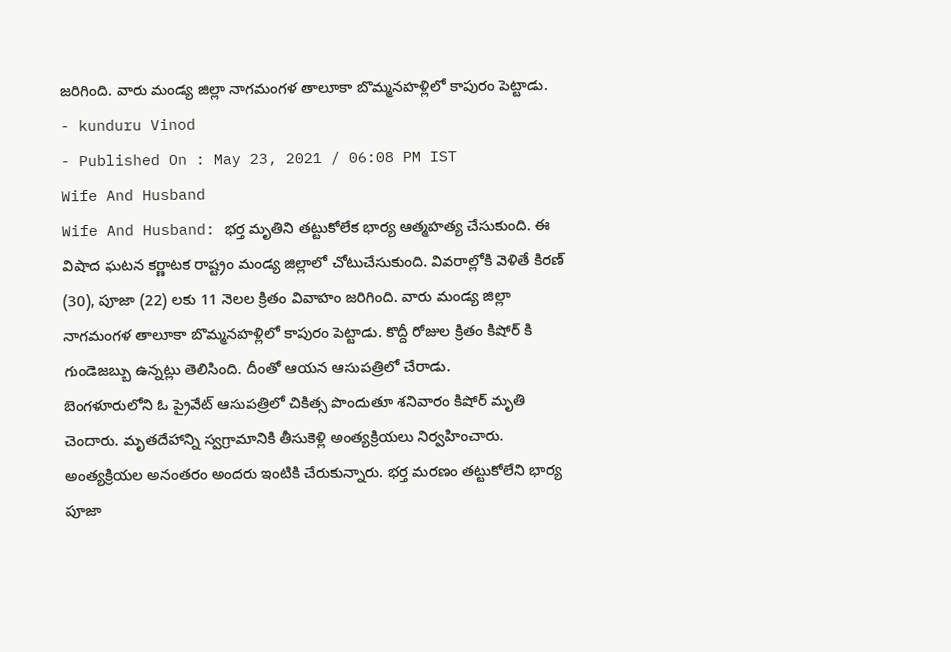జరిగింది. వారు మండ్య జిల్లా నాగమంగళ తాలూకా బొమ్మనహళ్లిలో కాపురం పెట్టాడు.
- kunduru Vinod
- Published On : May 23, 2021 / 06:08 PM IST
Wife And Husband
Wife And Husband: భర్త మృతిని తట్టుకోలేక భార్య ఆత్మహత్య చేసుకుంది. ఈ విషాద ఘటన కర్ణాటక రాష్ట్రం మండ్య జిల్లాలో చోటుచేసుకుంది. వివరాల్లోకి వెళితే కిరణ్ (30), పూజా (22) లకు 11 నెలల క్రితం వివాహం జరిగింది. వారు మండ్య జిల్లా నాగమంగళ తాలూకా బొమ్మనహళ్లిలో కాపురం పెట్టాడు. కొద్దీ రోజుల క్రితం కిషోర్ కి గుండెజబ్బు ఉన్నట్లు తెలిసింది. దీంతో ఆయన ఆసుపత్రిలో చేరాడు.
బెంగళూరులోని ఓ ప్రైవేట్ ఆసుపత్రిలో చికిత్స పొందుతూ శనివారం కిషోర్ మృతి చెందారు. మృతదేహాన్ని స్వగ్రామానికి తీసుకెళ్లి అంత్యక్రియలు నిర్వహించారు. అంత్యక్రియల అనంతరం అందరు ఇంటికి చేరుకున్నారు. భర్త మరణం తట్టుకోలేని భార్య పూజా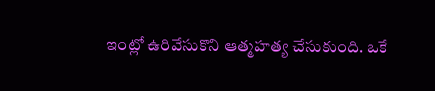ఇంట్లో ఉరివేసుకొని ఆత్మహత్య చేసుకుంది. ఒకే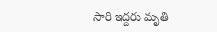సారి ఇద్దరు మృతి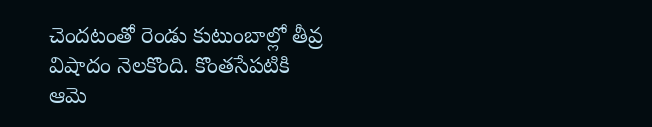చెందటంతో రెండు కుటుంబాల్లో తీవ్ర విషాదం నెలకొంది. కొంతసేపటికి ఆమె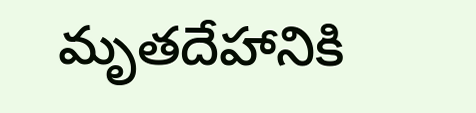మృతదేహానికి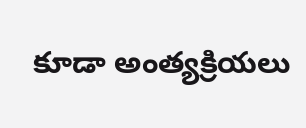కూడా అంత్యక్రియలు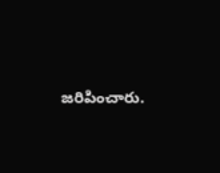జరిపించారు.